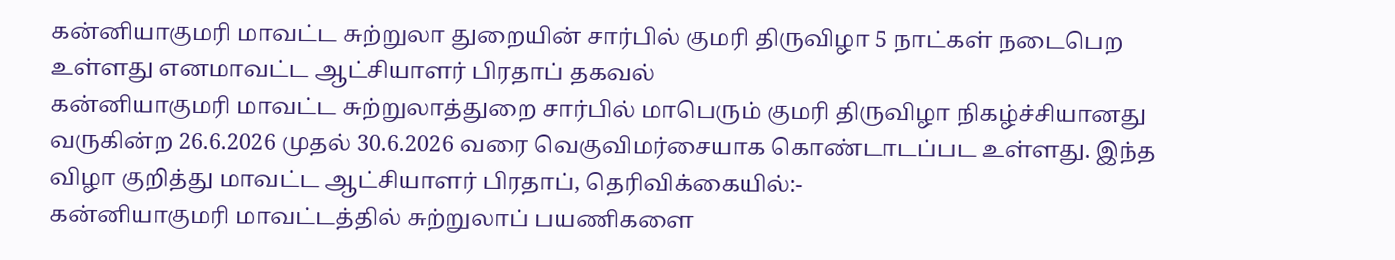கன்னியாகுமரி மாவட்ட சுற்றுலா துறையின் சார்பில் குமரி திருவிழா 5 நாட்கள் நடைபெற உள்ளது எனமாவட்ட ஆட்சியாளர் பிரதாப் தகவல்
கன்னியாகுமரி மாவட்ட சுற்றுலாத்துறை சார்பில் மாபெரும் குமரி திருவிழா நிகழ்ச்சியானது வருகின்ற 26.6.2026 முதல் 30.6.2026 வரை வெகுவிமர்சையாக கொண்டாடப்பட உள்ளது. இந்த விழா குறித்து மாவட்ட ஆட்சியாளர் பிரதாப், தெரிவிக்கையில்:-
கன்னியாகுமரி மாவட்டத்தில் சுற்றுலாப் பயணிகளை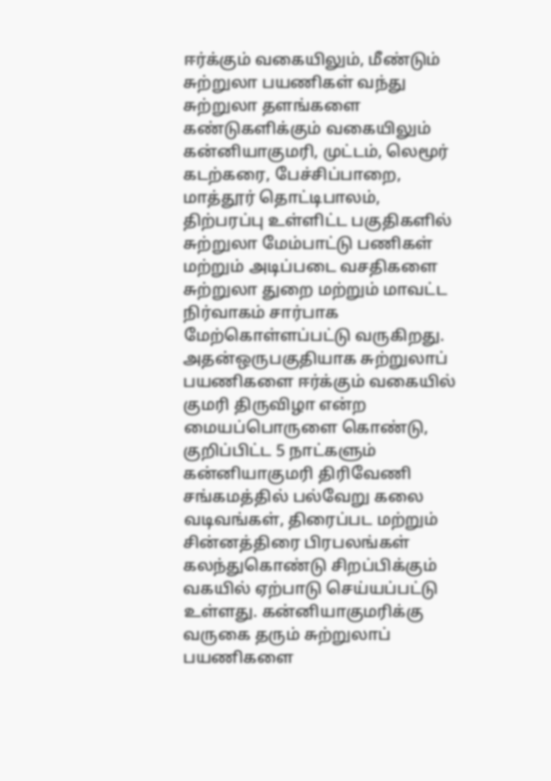ஈர்க்கும் வகையிலும், மீண்டும் சுற்றுலா பயணிகள் வந்து சுற்றுலா தளங்களை கண்டுகளிக்கும் வகையிலும் கன்னியாகுமரி, முட்டம், லெமூர் கடற்கரை, பேச்சிப்பாறை, மாத்தூர் தொட்டிபாலம், திற்பரப்பு உள்ளிட்ட பகுதிகளில் சுற்றுலா மேம்பாட்டு பணிகள் மற்றும் அடிப்படை வசதிகளை சுற்றுலா துறை மற்றும் மாவட்ட நிர்வாகம் சார்பாக மேற்கொள்ளப்பட்டு வருகிறது.
அதன்ஒருபகுதியாக சுற்றுலாப் பயணிகளை ஈர்க்கும் வகையில் குமரி திருவிழா என்ற மையப்பொருளை கொண்டு, குறிப்பிட்ட 5 நாட்களும் கன்னியாகுமரி திரிவேணி சங்கமத்தில் பல்வேறு கலை வடிவங்கள், திரைப்பட மற்றும் சின்னத்திரை பிரபலங்கள் கலந்துகொண்டு சிறப்பிக்கும் வகயில் ஏற்பாடு செய்யப்பட்டு உள்ளது. கன்னியாகுமரிக்கு வருகை தரும் சுற்றுலாப் பயணிகளை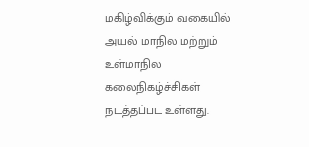மகிழ்விக்கும் வகையில் அயல் மாநில மற்றும் உள்மாநில கலைநிகழ்ச்சிகள் நடத்தப்பட உள்ளது.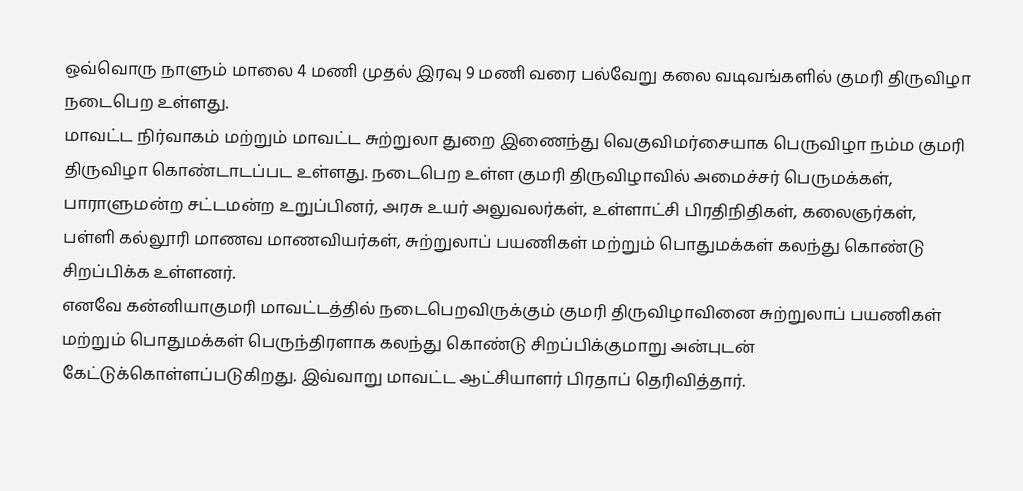ஒவ்வொரு நாளும் மாலை 4 மணி முதல் இரவு 9 மணி வரை பல்வேறு கலை வடிவங்களில் குமரி திருவிழா நடைபெற உள்ளது.
மாவட்ட நிர்வாகம் மற்றும் மாவட்ட சுற்றுலா துறை இணைந்து வெகுவிமர்சையாக பெருவிழா நம்ம குமரி திருவிழா கொண்டாடப்பட உள்ளது. நடைபெற உள்ள குமரி திருவிழாவில் அமைச்சர் பெருமக்கள், பாராளுமன்ற சட்டமன்ற உறுப்பினர், அரசு உயர் அலுவலர்கள், உள்ளாட்சி பிரதிநிதிகள், கலைஞர்கள், பள்ளி கல்லூரி மாணவ மாணவியர்கள், சுற்றுலாப் பயணிகள் மற்றும் பொதுமக்கள் கலந்து கொண்டு சிறப்பிக்க உள்ளனர்.
எனவே கன்னியாகுமரி மாவட்டத்தில் நடைபெறவிருக்கும் குமரி திருவிழாவினை சுற்றுலாப் பயணிகள் மற்றும் பொதுமக்கள் பெருந்திரளாக கலந்து கொண்டு சிறப்பிக்குமாறு அன்புடன் கேட்டுக்கொள்ளப்படுகிறது. இவ்வாறு மாவட்ட ஆட்சியாளர் பிரதாப் தெரிவித்தார்.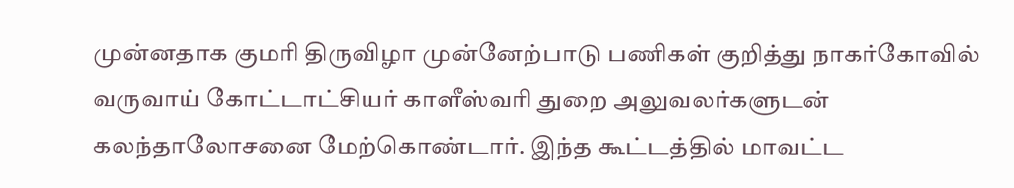முன்னதாக குமரி திருவிழா முன்னேற்பாடு பணிகள் குறித்து நாகர்கோவில் வருவாய் கோட்டாட்சியர் காளீஸ்வரி துறை அலுவலர்களுடன் கலந்தாலோசனை மேற்கொண்டார். இந்த கூட்டத்தில் மாவட்ட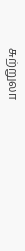சுற்றுலா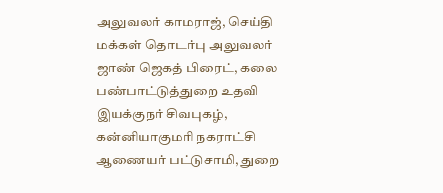அலுவலர் காமராஜ், செய்தி மக்கள் தொடர்பு அலுவலர் ஜாண் ஜெகத் பிரைட், கலை பண்பாட்டுத்துறை உதவி இயக்குநர் சிவபுகழ், கன்னியாகுமரி நகராட்சி ஆணையர் பட்டுசாமி, துறை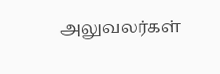அலுவலர்கள்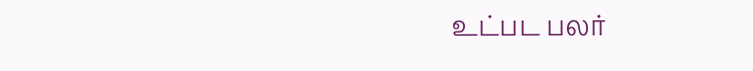உட்பட பலர்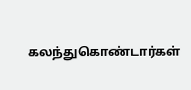கலந்துகொண்டார்கள்